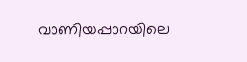വാണിയപ്പാറയിലെ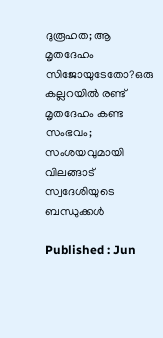ദുരൂഹത; ആ മൃതദേഹം സിജോയുടേതോ?ഒരു കല്ലറയിൽ രണ്ട് മൃതദേഹം കണ്ട സംഭവം; സംശയവുമായി വിലങ്ങാട് സ്വദേശിയുടെ ബന്ധുക്കൾ

Published : Jun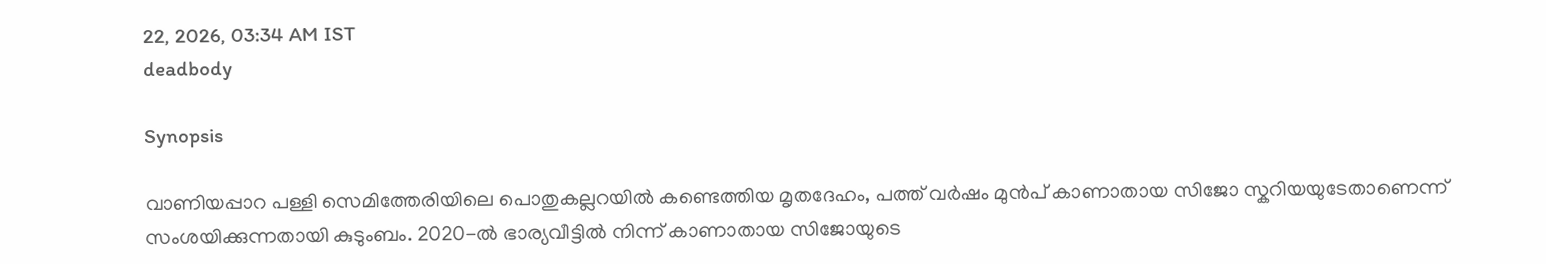22, 2026, 03:34 AM IST
deadbody

Synopsis

വാണിയപ്പാറ പള്ളി സെമിത്തേരിയിലെ പൊതുകല്ലറയിൽ കണ്ടെത്തിയ മൃതദേഹം, പത്ത് വർഷം മുൻപ് കാണാതായ സിജോ സ്കറിയയുടേതാണെന്ന് സംശയിക്കുന്നതായി കുടുംബം. 2020-ൽ ഭാര്യവീട്ടിൽ നിന്ന് കാണാതായ സിജോയുടെ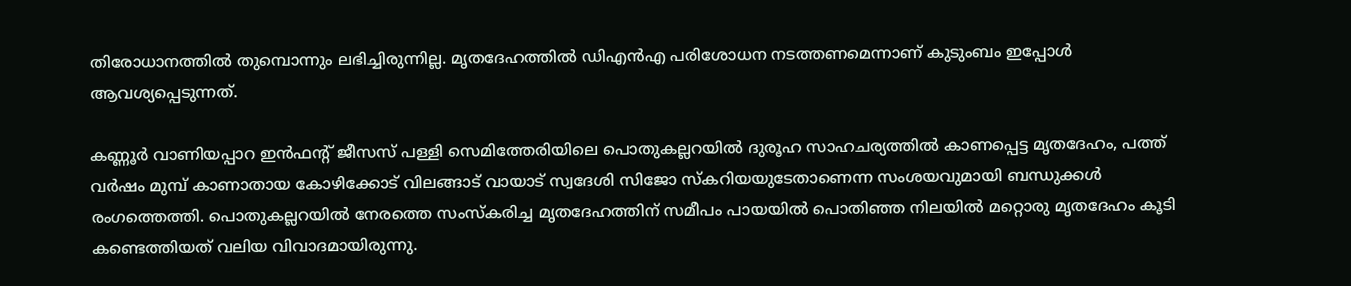തിരോധാനത്തിൽ തുമ്പൊന്നും ലഭിച്ചിരുന്നില്ല. മൃതദേഹത്തിൽ ഡിഎൻഎ പരിശോധന നടത്തണമെന്നാണ് കുടുംബം ഇപ്പോൾ ആവശ്യപ്പെടുന്നത്.

കണ്ണൂർ വാണിയപ്പാറ ഇൻഫന്റ് ജീസസ് പള്ളി സെമിത്തേരിയിലെ പൊതുകല്ലറയിൽ ദുരൂഹ സാഹചര്യത്തിൽ കാണപ്പെട്ട മൃതദേഹം, പത്ത് വർഷം മുമ്പ് കാണാതായ കോഴിക്കോട് വിലങ്ങാട് വായാട് സ്വദേശി സിജോ സ്കറിയയുടേതാണെന്ന സംശയവുമായി ബന്ധുക്കൾ രംഗത്തെത്തി. പൊതുകല്ലറയിൽ നേരത്തെ സംസ്കരിച്ച മൃതദേഹത്തിന് സമീപം പായയിൽ പൊതിഞ്ഞ നിലയിൽ മറ്റൊരു മൃതദേഹം കൂടി കണ്ടെത്തിയത് വലിയ വിവാദമായിരുന്നു.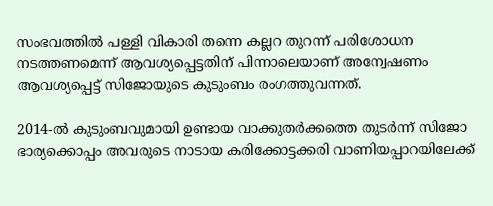സംഭവത്തിൽ പള്ളി വികാരി തന്നെ കല്ലറ തുറന്ന് പരിശോധന നടത്തണമെന്ന് ആവശ്യപ്പെട്ടതിന് പിന്നാലെയാണ് അന്വേഷണം ആവശ്യപ്പെട്ട് സിജോയുടെ കുടുംബം രംഗത്തുവന്നത്.

2014-ൽ കുടുംബവുമായി ഉണ്ടായ വാക്കുതർക്കത്തെ തുടർന്ന് സിജോ ഭാര്യക്കൊപ്പം അവരുടെ നാടായ കരിക്കോട്ടക്കരി വാണിയപ്പാറയിലേക്ക്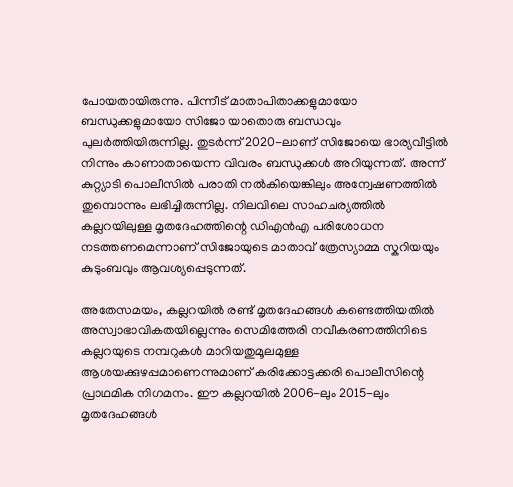പോയതായിരുന്നു. പിന്നീട് മാതാപിതാക്കളുമായോ ബന്ധുക്കളുമായോ സിജോ യാതൊരു ബന്ധവും പുലർത്തിയിരുന്നില്ല. തുടർന്ന് 2020-ലാണ് സിജോയെ ഭാര്യവീട്ടിൽ നിന്നും കാണാതായെന്ന വിവരം ബന്ധുക്കൾ അറിയുന്നത്. അന്ന് കുറ്റ്യാടി പൊലീസിൽ പരാതി നൽകിയെങ്കിലും അന്വേഷണത്തിൽ തുമ്പൊന്നും ലഭിച്ചിരുന്നില്ല. നിലവിലെ സാഹചര്യത്തിൽ കല്ലറയിലുള്ള മൃതദേഹത്തിന്റെ ഡിഎൻഎ പരിശോധന നടത്തണമെന്നാണ് സിജോയുടെ മാതാവ് ത്രേസ്യാമ്മ സ്കറിയയും കുടുംബവും ആവശ്യപ്പെടുന്നത്.

അതേസമയം, കല്ലറയിൽ രണ്ട് മൃതദേഹങ്ങൾ കണ്ടെത്തിയതിൽ അസ്വാഭാവികതയില്ലെന്നും സെമിത്തേരി നവീകരണത്തിനിടെ കല്ലറയുടെ നമ്പറുകൾ മാറിയതുമൂലമുള്ള ആശയക്കുഴപ്പമാണെന്നുമാണ് കരിക്കോട്ടക്കരി പൊലീസിന്റെ പ്രാഥമിക നിഗമനം. ഈ കല്ലറയിൽ 2006-ലും 2015-ലും മൃതദേഹങ്ങൾ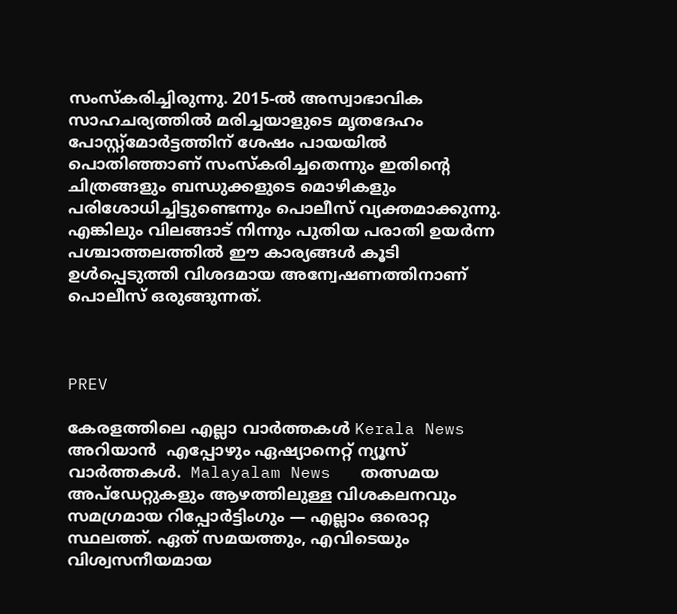സംസ്കരിച്ചിരുന്നു. 2015-ൽ അസ്വാഭാവിക സാഹചര്യത്തിൽ മരിച്ചയാളുടെ മൃതദേഹം പോസ്റ്റ്മോർട്ടത്തിന് ശേഷം പായയിൽ പൊതിഞ്ഞാണ് സംസ്കരിച്ചതെന്നും ഇതിന്റെ ചിത്രങ്ങളും ബന്ധുക്കളുടെ മൊഴികളും പരിശോധിച്ചിട്ടുണ്ടെന്നും പൊലീസ് വ്യക്തമാക്കുന്നു. എങ്കിലും വിലങ്ങാട് നിന്നും പുതിയ പരാതി ഉയർന്ന പശ്ചാത്തലത്തിൽ ഈ കാര്യങ്ങൾ കൂടി ഉൾപ്പെടുത്തി വിശദമായ അന്വേഷണത്തിനാണ് പൊലീസ് ഒരുങ്ങുന്നത്.



PREV

കേരളത്തിലെ എല്ലാ വാർത്തകൾ Kerala News അറിയാൻ  എപ്പോഴും ഏഷ്യാനെറ്റ് ന്യൂസ് വാർത്തകൾ.  Malayalam News   തത്സമയ അപ്‌ഡേറ്റുകളും ആഴത്തിലുള്ള വിശകലനവും സമഗ്രമായ റിപ്പോർട്ടിംഗും — എല്ലാം ഒരൊറ്റ സ്ഥലത്ത്. ഏത് സമയത്തും, എവിടെയും വിശ്വസനീയമായ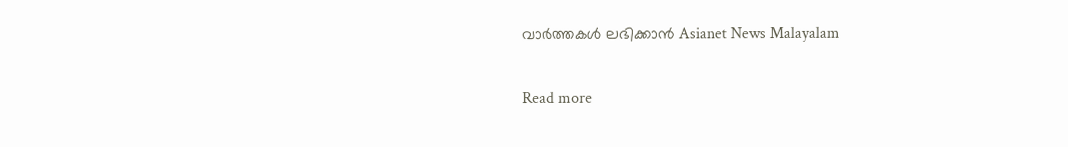വാർത്തകൾ ലഭിക്കാൻ Asianet News Malayalam

Read more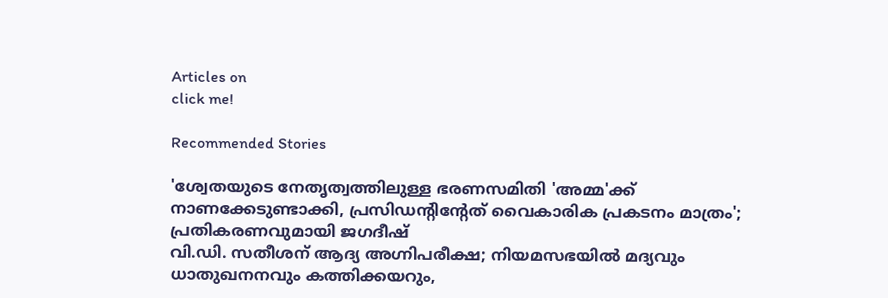Articles on
click me!

Recommended Stories

'ശ്വേതയുടെ നേതൃത്വത്തിലുള്ള ഭരണസമിതി 'അമ്മ'ക്ക് നാണക്കേടുണ്ടാക്കി, പ്രസിഡന്റിന്റേത് വൈകാരിക പ്രകടനം മാത്രം'; പ്രതികരണവുമായി ജഗദീഷ്
വി.ഡി. സതീശന് ആദ്യ അഗ്നിപരീക്ഷ; നിയമസഭയിൽ മദ്യവും ധാതുഖനനവും കത്തിക്കയറും,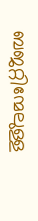ബജറ്റിന്മേലുള്ള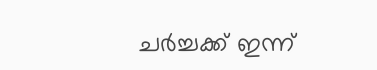ചർച്ചക്ക് ഇന്ന്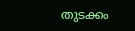തുടക്കം